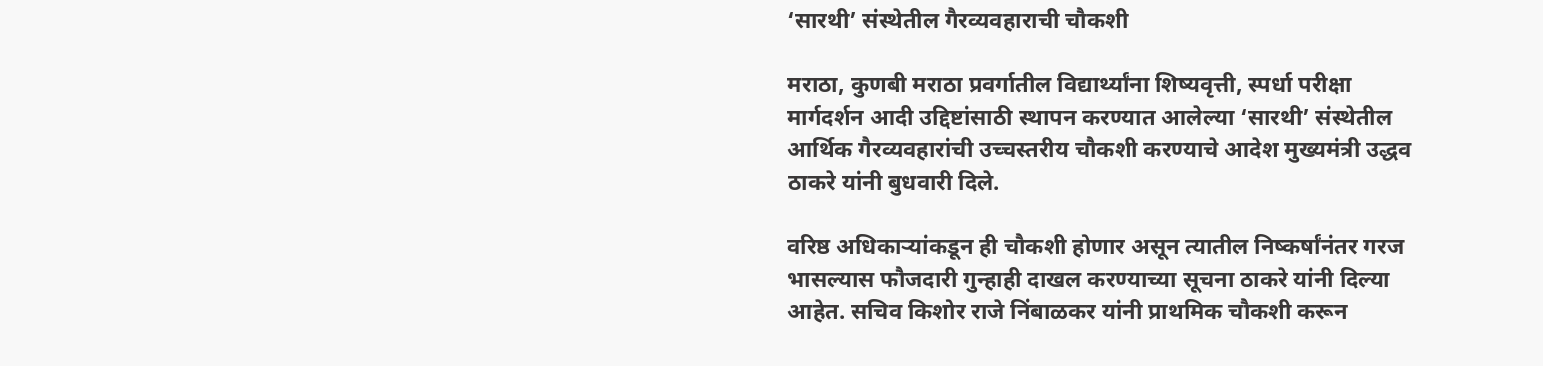‘सारथी’ संस्थेतील गैरव्यवहाराची चौकशी

मराठा, कुणबी मराठा प्रवर्गातील विद्यार्थ्यांना शिष्यवृत्ती, स्पर्धा परीक्षा मार्गदर्शन आदी उद्दिष्टांसाठी स्थापन करण्यात आलेल्या ‘सारथी’ संस्थेतील आर्थिक गैरव्यवहारांची उच्चस्तरीय चौकशी करण्याचे आदेश मुख्यमंत्री उद्धव ठाकरे यांनी बुधवारी दिले.

वरिष्ठ अधिकाऱ्यांकडून ही चौकशी होणार असून त्यातील निष्कर्षांनंतर गरज भासल्यास फौजदारी गुन्हाही दाखल करण्याच्या सूचना ठाकरे यांनी दिल्या आहेत. सचिव किशोर राजे निंबाळकर यांनी प्राथमिक चौकशी करून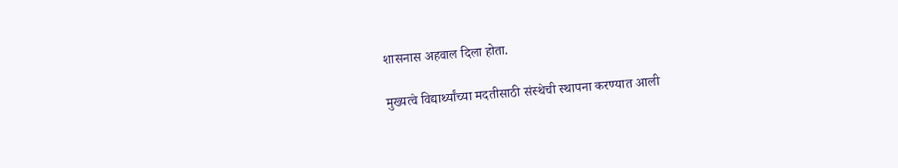शासनास अहवाल दिला होता.

मुख्यत्वे विद्यार्थ्यांच्या मदतीसाठी संस्थेची स्थापना करण्यात आली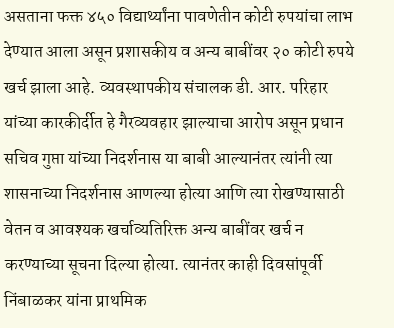असताना फक्त ४५० विद्यार्थ्यांना पावणेतीन कोटी रुपयांचा लाभ देण्यात आला असून प्रशासकीय व अन्य बाबींवर २० कोटी रुपये खर्च झाला आहे. व्यवस्थापकीय संचालक डी. आर. परिहार यांच्या कारकीर्दीत हे गैरव्यवहार झाल्याचा आरोप असून प्रधान सचिव गुप्ता यांच्या निदर्शनास या बाबी आल्यानंतर त्यांनी त्या शासनाच्या निदर्शनास आणल्या होत्या आणि त्या रोखण्यासाठी वेतन व आवश्यक खर्चाव्यतिरिक्त अन्य बाबींवर खर्च न करण्याच्या सूचना दिल्या होत्या. त्यानंतर काही दिवसांपूर्वी निंबाळकर यांना प्राथमिक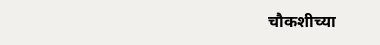चौकशीच्या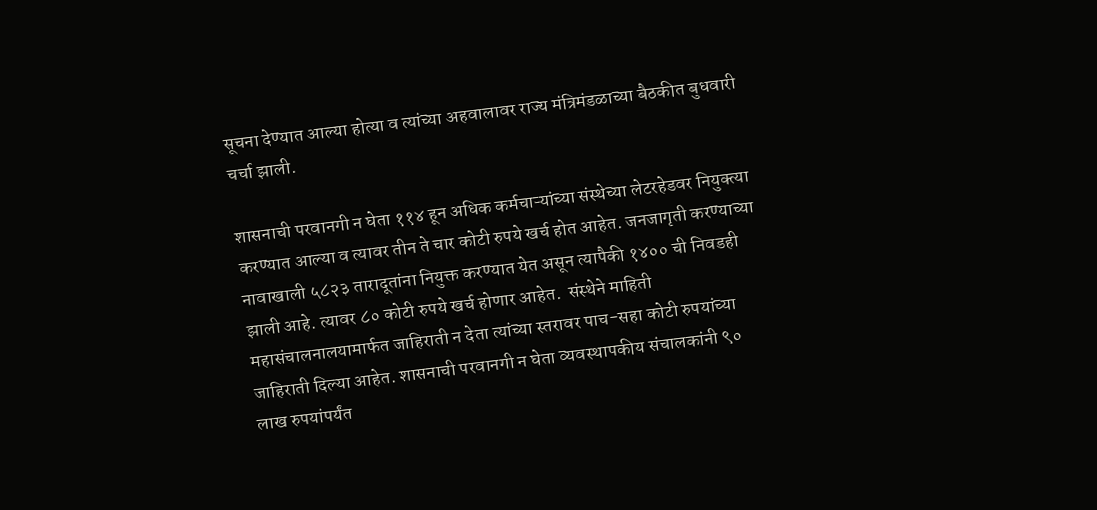सूचना देण्यात आल्या होत्या व त्यांच्या अहवालावर राज्य मंत्रिमंडळाच्या बैठकीत बुधवारी चर्चा झाली.

शासनाची परवानगी न घेता ११४ हून अधिक कर्मचाऱ्यांच्या संस्थेच्या लेटरहेडवर नियुक्त्या करण्यात आल्या व त्यावर तीन ते चार कोटी रुपये खर्च होत आहेत. जनजागृती करण्याच्या नावाखाली ५८२३ तारादूतांना नियुक्त करण्यात येत असून त्यापैकी १४०० ची निवडही झाली आहे. त्यावर ८० कोटी रुपये खर्च होणार आहेत.  संस्थेने माहिती महासंचालनालयामार्फत जाहिराती न देता त्यांच्या स्तरावर पाच-सहा कोटी रुपयांच्या जाहिराती दिल्या आहेत. शासनाची परवानगी न घेता व्यवस्थापकीय संचालकांनी ९० लाख रुपयांपर्यंत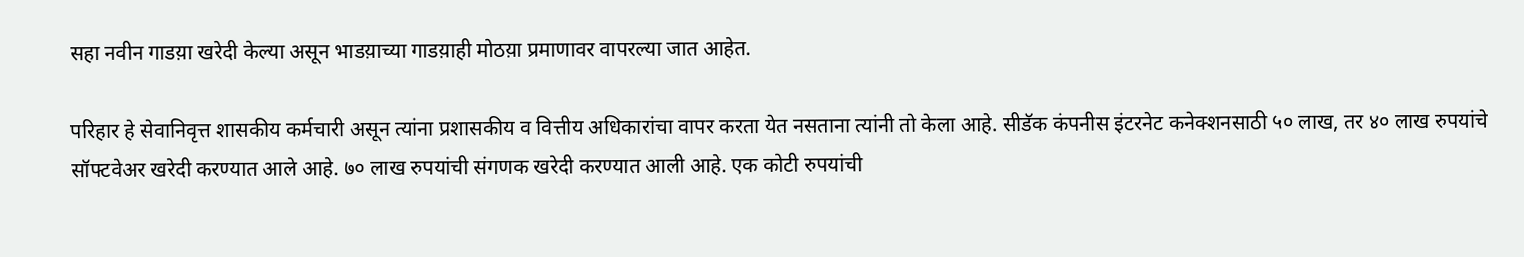सहा नवीन गाडय़ा खरेदी केल्या असून भाडय़ाच्या गाडय़ाही मोठय़ा प्रमाणावर वापरल्या जात आहेत.

परिहार हे सेवानिवृत्त शासकीय कर्मचारी असून त्यांना प्रशासकीय व वित्तीय अधिकारांचा वापर करता येत नसताना त्यांनी तो केला आहे. सीडॅक कंपनीस इंटरनेट कनेक्शनसाठी ५० लाख, तर ४० लाख रुपयांचे सॉफ्टवेअर खरेदी करण्यात आले आहे. ७० लाख रुपयांची संगणक खरेदी करण्यात आली आहे. एक कोटी रुपयांची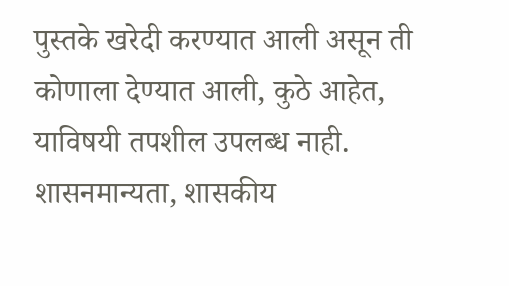पुस्तके खरेदी करण्यात आली असून ती कोणाला देण्यात आली, कुठे आहेत, याविषयी तपशील उपलब्ध नाही. शासनमान्यता, शासकीय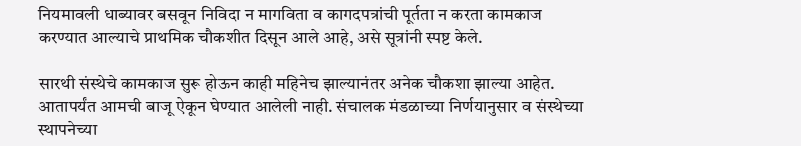नियमावली धाब्यावर बसवून निविदा न मागविता व कागदपत्रांची पूर्तता न करता कामकाज करण्यात आल्याचे प्राथमिक चौकशीत दिसून आले आहे, असे सूत्रांनी स्पष्ट केले.

सारथी संस्थेचे कामकाज सुरू होऊन काही महिनेच झाल्यानंतर अनेक चौकशा झाल्या आहेत. आतापर्यंत आमची बाजू ऐकून घेण्यात आलेली नाही. संचालक मंडळाच्या निर्णयानुसार व संस्थेच्या स्थापनेच्या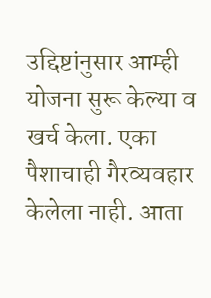उद्दिष्टांनुसार आम्ही योजना सुरू केल्या व खर्च केला. एका पैशाचाही गैरव्यवहार केलेला नाही. आता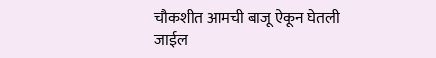चौकशीत आमची बाजू ऐकून घेतली जाईल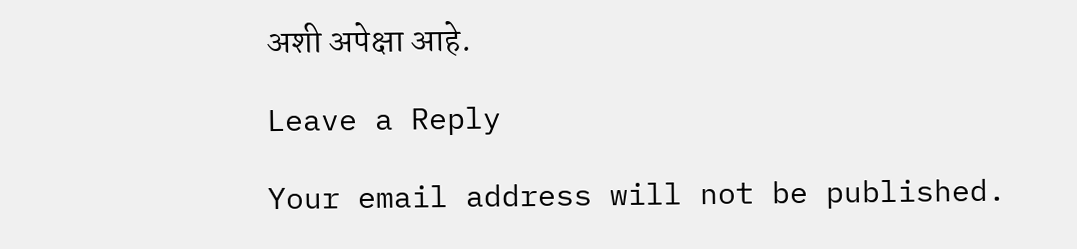अशी अपेक्षा आहे.

Leave a Reply

Your email address will not be published.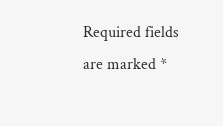Required fields are marked *